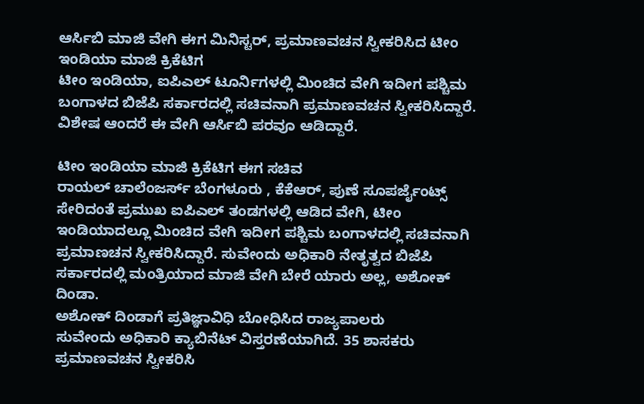ಆರ್ಸಿಬಿ ಮಾಜಿ ವೇಗಿ ಈಗ ಮಿನಿಸ್ಟರ್, ಪ್ರಮಾಣವಚನ ಸ್ವೀಕರಿಸಿದ ಟೀಂ ಇಂಡಿಯಾ ಮಾಜಿ ಕ್ರಿಕೆಟಿಗ
ಟೀಂ ಇಂಡಿಯಾ, ಐಪಿಎಲ್ ಟೂರ್ನಿಗಳಲ್ಲಿ ಮಿಂಚಿದ ವೇಗಿ ಇದೀಗ ಪಶ್ಚಿಮ ಬಂಗಾಳದ ಬಿಜೆಪಿ ಸರ್ಕಾರದಲ್ಲಿ ಸಚಿವನಾಗಿ ಪ್ರಮಾಣವಚನ ಸ್ವೀಕರಿಸಿದ್ದಾರೆ. ವಿಶೇಷ ಆಂದರೆ ಈ ವೇಗಿ ಆರ್ಸಿಬಿ ಪರವೂ ಆಡಿದ್ದಾರೆ.

ಟೀಂ ಇಂಡಿಯಾ ಮಾಜಿ ಕ್ರಿಕೆಟಿಗ ಈಗ ಸಚಿವ
ರಾಯಲ್ ಚಾಲೆಂಜರ್ಸ್ ಬೆಂಗಳೂರು , ಕೆಕೆಆರ್, ಪುಣೆ ಸೂಪರ್ಜೈಂಟ್ಸ್ ಸೇರಿದಂತೆ ಪ್ರಮುಖ ಐಪಿಎಲ್ ತಂಡಗಳಲ್ಲಿ ಆಡಿದ ವೇಗಿ, ಟೀಂ ಇಂಡಿಯಾದಲ್ಲೂ ಮಿಂಚಿದ ವೇಗಿ ಇದೀಗ ಪಶ್ಚಿಮ ಬಂಗಾಳದಲ್ಲಿ ಸಚಿವನಾಗಿ ಪ್ರಮಾಣಚನ ಸ್ವೀಕರಿಸಿದ್ದಾರೆ. ಸುವೇಂದು ಅಧಿಕಾರಿ ನೇತೃತ್ವದ ಬಿಜೆಪಿ ಸರ್ಕಾರದಲ್ಲಿ ಮಂತ್ರಿಯಾದ ಮಾಜಿ ವೇಗಿ ಬೇರೆ ಯಾರು ಅಲ್ಲ, ಅಶೋಕ್ ದಿಂಡಾ.
ಅಶೋಕ್ ದಿಂಡಾಗೆ ಪ್ರತಿಜ್ಞಾವಿಧಿ ಬೋಧಿಸಿದ ರಾಜ್ಯಪಾಲರು
ಸುವೇಂದು ಅಧಿಕಾರಿ ಕ್ಯಾಬಿನೆಟ್ ವಿಸ್ತರಣೆಯಾಗಿದೆ. 35 ಶಾಸಕರು ಪ್ರಮಾಣವಚನ ಸ್ವೀಕರಿಸಿ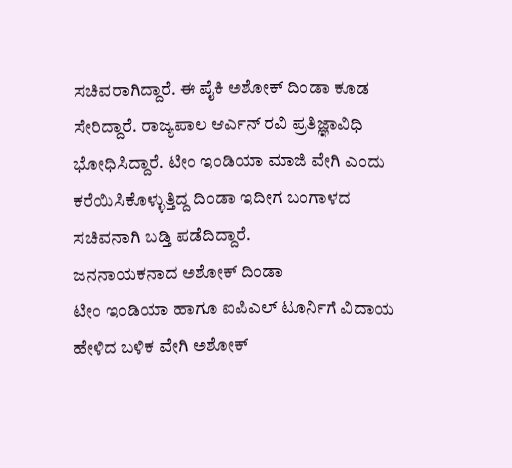ಸಚಿವರಾಗಿದ್ದಾರೆ. ಈ ಪೈಕಿ ಅಶೋಕ್ ದಿಂಡಾ ಕೂಡ ಸೇರಿದ್ದಾರೆ. ರಾಜ್ಯಪಾಲ ಆರ್ಎನ್ ರವಿ ಪ್ರತಿಜ್ಞಾವಿಧಿ ಭೋಧಿಸಿದ್ದಾರೆ. ಟೀಂ ಇಂಡಿಯಾ ಮಾಜಿ ವೇಗಿ ಎಂದು ಕರೆಯಿಸಿಕೊಳ್ಳುತ್ತಿದ್ದ ದಿಂಡಾ ಇದೀಗ ಬಂಗಾಳದ ಸಚಿವನಾಗಿ ಬಡ್ತಿ ಪಡೆದಿದ್ದಾರೆ.
ಜನನಾಯಕನಾದ ಅಶೋಕ್ ದಿಂಡಾ
ಟೀಂ ಇಂಡಿಯಾ ಹಾಗೂ ಐಪಿಎಲ್ ಟೂರ್ನಿಗೆ ವಿದಾಯ ಹೇಳಿದ ಬಳಿಕ ವೇಗಿ ಅಶೋಕ್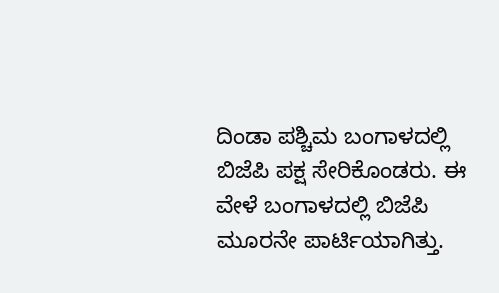ದಿಂಡಾ ಪಶ್ಚಿಮ ಬಂಗಾಳದಲ್ಲಿ ಬಿಜೆಪಿ ಪಕ್ಷ ಸೇರಿಕೊಂಡರು. ಈ ವೇಳೆ ಬಂಗಾಳದಲ್ಲಿ ಬಿಜೆಪಿ ಮೂರನೇ ಪಾರ್ಟಿಯಾಗಿತ್ತು.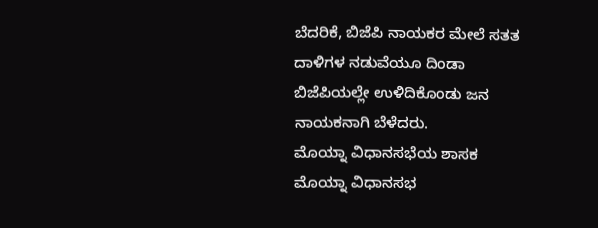ಬೆದರಿಕೆ, ಬಿಜೆಪಿ ನಾಯಕರ ಮೇಲೆ ಸತತ ದಾಳಿಗಳ ನಡುವೆಯೂ ದಿಂಡಾ ಬಿಜೆಪಿಯಲ್ಲೇ ಉಳಿದಿಕೊಂಡು ಜನ ನಾಯಕನಾಗಿ ಬೆಳೆದರು.
ಮೊಯ್ನಾ ವಿಧಾನಸಭೆಯ ಶಾಸಕ
ಮೊಯ್ನಾ ವಿಧಾನಸಭ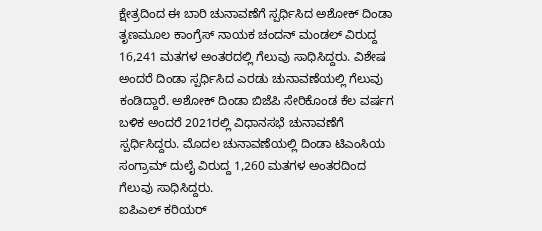ಕ್ಷೇತ್ರದಿಂದ ಈ ಬಾರಿ ಚುನಾವಣೆಗೆ ಸ್ಪರ್ಧಿಸಿದ ಅಶೋಕ್ ದಿಂಡಾ ತೃಣಮೂಲ ಕಾಂಗ್ರೆಸ್ ನಾಯಕ ಚಂದನ್ ಮಂಡಲ್ ವಿರುದ್ದ 16,241 ಮತಗಳ ಅಂತರದಲ್ಲಿ ಗೆಲುವು ಸಾಧಿಸಿದ್ದರು. ವಿಶೇಷ ಅಂದರೆ ದಿಂಡಾ ಸ್ಪರ್ಧಿಸಿದ ಎರಡು ಚುನಾವಣೆಯಲ್ಲಿ ಗೆಲುವು ಕಂಡಿದ್ದಾರೆ. ಅಶೋಕ್ ದಿಂಡಾ ಬಿಜೆಪಿ ಸೇರಿಕೊಂಡ ಕೆಲ ವರ್ಷಗ ಬಳಿಕ ಅಂದರೆ 2021ರಲ್ಲಿ ವಿಧಾನಸಭೆ ಚುನಾವಣೆಗೆ ಸ್ಪರ್ಧಿಸಿದ್ದರು. ಮೊದಲ ಚುನಾವಣೆಯಲ್ಲಿ ದಿಂಡಾ ಟಿಎಂಸಿಯ ಸಂಗ್ರಾಮ್ ದುಲೈ ವಿರುದ್ದ 1,260 ಮತಗಳ ಅಂತರದಿಂದ ಗೆಲುವು ಸಾಧಿಸಿದ್ದರು.
ಐಪಿಎಲ್ ಕರಿಯರ್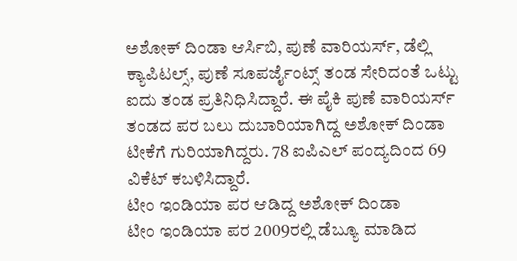ಅಶೋಕ್ ದಿಂಡಾ ಆರ್ಸಿಬಿ, ಪುಣೆ ವಾರಿಯರ್ಸ್, ಡೆಲ್ಲಿ ಕ್ಯಾಪಿಟಲ್ಸ್, ಪುಣೆ ಸೂಪರ್ಜೈಂಟ್ಸ್ ತಂಡ ಸೇರಿದಂತೆ ಒಟ್ಟು ಐದು ತಂಡ ಪ್ರತಿನಿಧಿಸಿದ್ದಾರೆ. ಈ ಪೈಕಿ ಪುಣೆ ವಾರಿಯರ್ಸ್ ತಂಡದ ಪರ ಬಲು ದುಬಾರಿಯಾಗಿದ್ದ ಅಶೋಕ್ ದಿಂಡಾ ಟೀಕೆಗೆ ಗುರಿಯಾಗಿದ್ದರು. 78 ಐಪಿಎಲ್ ಪಂದ್ಯದಿಂದ 69 ವಿಕೆಟ್ ಕಬಳಿಸಿದ್ದಾರೆ.
ಟೀಂ ಇಂಡಿಯಾ ಪರ ಆಡಿದ್ದ ಅಶೋಕ್ ದಿಂಡಾ
ಟೀಂ ಇಂಡಿಯಾ ಪರ 2009ರಲ್ಲಿ ಡೆಬ್ಯೂ ಮಾಡಿದ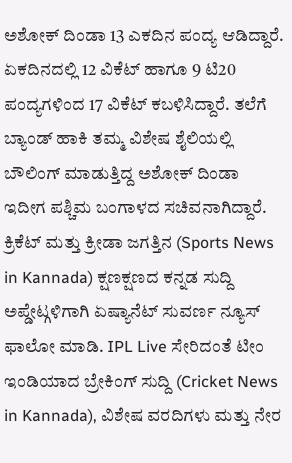ಅಶೋಕ್ ದಿಂಡಾ 13 ಎಕದಿನ ಪಂದ್ಯ ಆಡಿದ್ದಾರೆ. ಏಕದಿನದಲ್ಲಿ 12 ವಿಕೆಟ್ ಹಾಗೂ 9 ಟಿ20 ಪಂದ್ಯಗಳಿಂದ 17 ವಿಕೆಟ್ ಕಬಳಿಸಿದ್ದಾರೆ. ತಲೆಗೆ ಬ್ಯಾಂಡ್ ಹಾಕಿ ತಮ್ಮ ವಿಶೇಷ ಶೈಲಿಯಲ್ಲಿ ಬೌಲಿಂಗ್ ಮಾಡುತ್ತಿದ್ದ ಅಶೋಕ್ ದಿಂಡಾ ಇದೀಗ ಪಶ್ಚಿಮ ಬಂಗಾಳದ ಸಚಿವನಾಗಿದ್ದಾರೆ.
ಕ್ರಿಕೆಟ್ ಮತ್ತು ಕ್ರೀಡಾ ಜಗತ್ತಿನ (Sports News in Kannada) ಕ್ಷಣಕ್ಷಣದ ಕನ್ನಡ ಸುದ್ದಿ ಅಪ್ಡೇಟ್ಗಳಿಗಾಗಿ ಏಷ್ಯಾನೆಟ್ ಸುವರ್ಣ ನ್ಯೂಸ್ ಫಾಲೋ ಮಾಡಿ. IPL Live ಸೇರಿದಂತೆ ಟೀಂ ಇಂಡಿಯಾದ ಬ್ರೇಕಿಂಗ್ ಸುದ್ದಿ (Cricket News in Kannada), ವಿಶೇಷ ವರದಿಗಳು ಮತ್ತು ನೇರ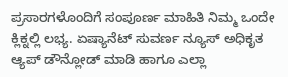ಪ್ರಸಾರಗಳೊಂದಿಗೆ ಸಂಪೂರ್ಣ ಮಾಹಿತಿ ನಿಮ್ಮ ಒಂದೇ ಕ್ಲಿಕ್ನಲ್ಲಿ ಲಭ್ಯ. ಏಷ್ಯಾನೆಟ್ ಸುವರ್ಣ ನ್ಯೂಸ್ ಅಧಿಕೃತ ಆ್ಯಪ್ ಡೌನ್ಲೋಡ್ ಮಾಡಿ ಹಾಗೂ ಎಲ್ಲಾ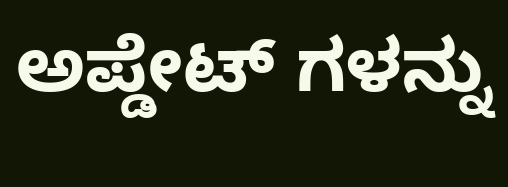ಅಪ್ಡೇಟ್ ಗಳನ್ನು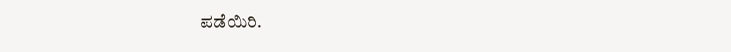ಪಡೆಯಿರಿ.